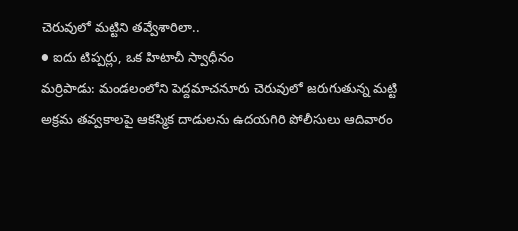చెరువులో మట్టిని తవ్వేశారిలా..
● ఐదు టిప్పర్లు, ఒక హిటాచీ స్వాధీనం
మర్రిపాడు: మండలంలోని పెద్దమాచనూరు చెరువులో జరుగుతున్న మట్టి అక్రమ తవ్వకాలపై ఆకస్మిక దాడులను ఉదయగిరి పోలీసులు ఆదివారం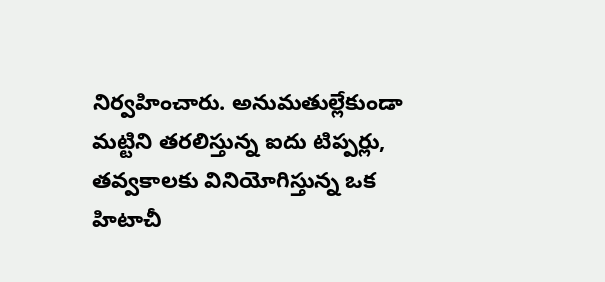నిర్వహించారు. అనుమతుల్లేకుండా మట్టిని తరలిస్తున్న ఐదు టిప్పర్లు, తవ్వకాలకు వినియోగిస్తున్న ఒక హిటాచీ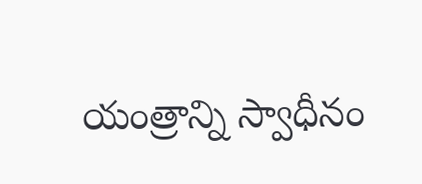యంత్రాన్ని స్వాధీనం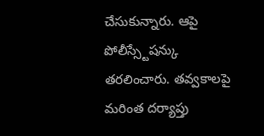చేసుకున్నారు. ఆపై పోలీస్స్టేషన్కు తరలించారు. తవ్వకాలపై మరింత దర్యాప్తు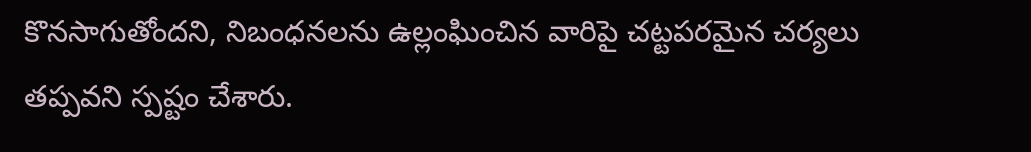కొనసాగుతోందని, నిబంధనలను ఉల్లంఘించిన వారిపై చట్టపరమైన చర్యలు తప్పవని స్పష్టం చేశారు.